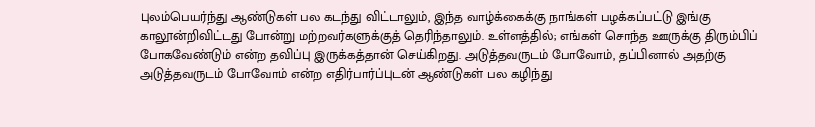புலம்பெயர்ந்து ஆண்டுகள் பல கடந்து விட்டாலும், இந்த வாழ்க்கைக்கு நாங்கள் பழக்கப்பட்டு இங்கு காலூன்றிவிட்டது போன்று மற்றவர்களுக்குத் தெரிந்தாலும். உள்ளத்தில்; எங்கள் சொந்த ஊருக்கு திரும்பிப் போகவேண்டும் என்ற தவிப்பு இருக்கத்தான் செய்கிறது. அடுத்தவருடம் போவோம், தப்பினால் அதற்கு அடுத்தவருடம் போவோம் என்ற எதிர்பார்ப்புடன் ஆண்டுகள் பல கழிந்து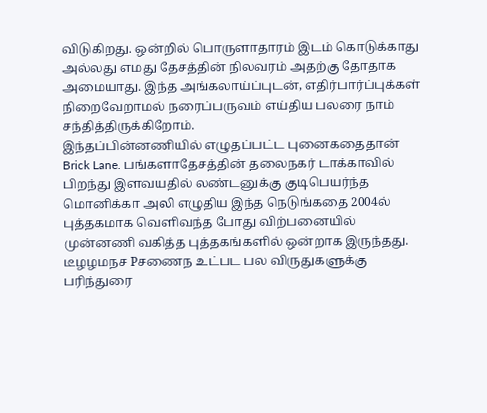விடுகிறது. ஒன்றில் பொருளாதாரம் இடம் கொடுக்காது அல்லது எமது தேசத்தின் நிலவரம் அதற்கு தோதாக அமையாது. இந்த அங்கலாய்ப்புடன், எதிர்பார்ப்புக்கள் நிறைவேறாமல் நரைப்பருவம் எய்திய பலரை நாம் சந்தித்திருக்கிறோம்.
இந்தப்பின்னணியில் எழுதப்பட்ட புனைகதைதான் Brick Lane. பங்களாதேசத்தின் தலைநகர் டாக்காவில் பிறந்து இளவயதில் லண்டனுக்கு குடிபெயர்ந்த மொனிக்கா அலி எழுதிய இந்த நெடுங்கதை 2004ல் புத்தகமாக வெளிவந்த போது விற்பனையில் முன்னணி வகித்த புத்தகங்களில் ஒன்றாக இருந்தது. டீழழமநச Pசணைந உட்பட பல விருதுகளுக்கு பரிந்துரை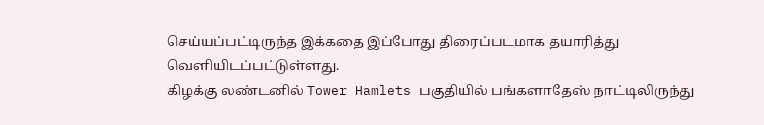செய்யப்பட்டிருந்த இக்கதை இப்போது திரைப்படமாக தயாரித்து வெளியிடப்பட்டுள்ளது.
கிழக்கு லண்டனில் Tower Hamlets பகுதியில் பங்களாதேஸ் நாட்டிலிருந்து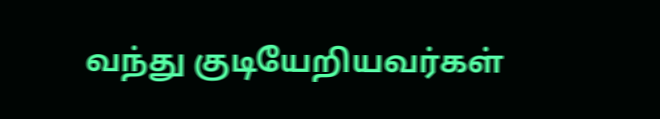வந்து குடியேறியவர்கள்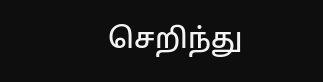செறிந்து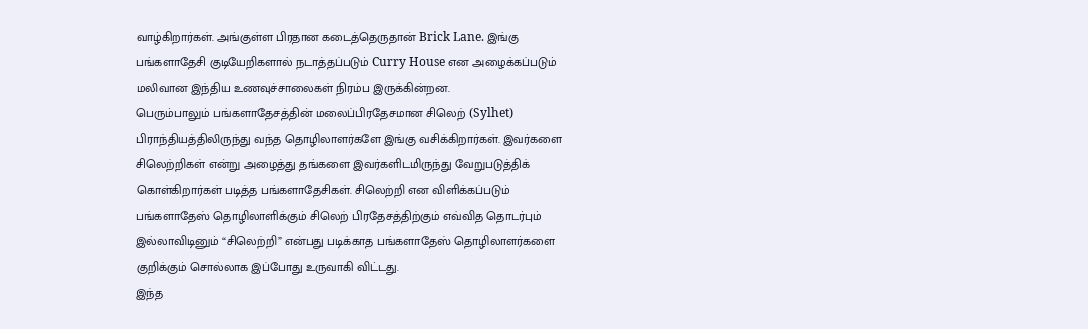வாழ்கிறார்கள். அங்குள்ள பிரதான கடைத்தெருதான் Brick Lane. இங்கு பங்களாதேசி குடியேறிகளால் நடாத்தப்படும் Curry House என அழைக்கப்படும் மலிவான இந்திய உணவுச்சாலைகள் நிரம்ப இருக்கின்றன.
பெரும்பாலும் பங்களாதேசத்தின் மலைப்பிரதேசமான சிலெற் (Sylhet) பிராந்தியத்திலிருந்து வந்த தொழிலாளர்களே இங்கு வசிக்கிறார்கள். இவர்களை சிலெற்றிகள் என்று அழைத்து தங்களை இவர்களிடமிருந்து வேறுபடுத்திக் கொள்கிறார்கள் படித்த பங்களாதேசிகள். சிலெற்றி என விளிக்கப்படும் பங்களாதேஸ் தொழிலாளிக்கும் சிலெற் பிரதேசத்திற்கும் எவ்வித தொடர்பும் இல்லாவிடினும் “சிலெற்றி” என்பது படிக்காத பங்களாதேஸ் தொழிலாளர்களை குறிக்கும் சொல்லாக இப்போது உருவாகி விட்டது.
இந்த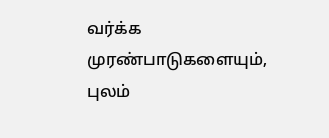வர்க்க முரண்பாடுகளையும், புலம்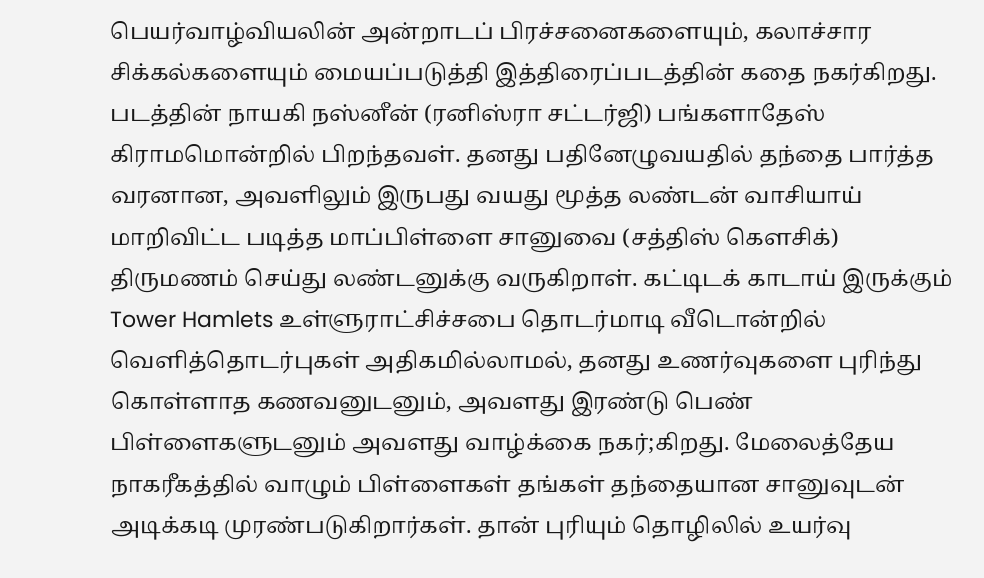பெயர்வாழ்வியலின் அன்றாடப் பிரச்சனைகளையும், கலாச்சார சிக்கல்களையும் மையப்படுத்தி இத்திரைப்படத்தின் கதை நகர்கிறது.
படத்தின் நாயகி நஸ்னீன் (ரனிஸ்ரா சட்டர்ஜி) பங்களாதேஸ் கிராமமொன்றில் பிறந்தவள். தனது பதினேழுவயதில் தந்தை பார்த்த வரனான, அவளிலும் இருபது வயது மூத்த லண்டன் வாசியாய் மாறிவிட்ட படித்த மாப்பிள்ளை சானுவை (சத்திஸ் கௌசிக்) திருமணம் செய்து லண்டனுக்கு வருகிறாள். கட்டிடக் காடாய் இருக்கும் Tower Hamlets உள்ளுராட்சிச்சபை தொடர்மாடி வீடொன்றில் வெளித்தொடர்புகள் அதிகமில்லாமல், தனது உணர்வுகளை புரிந்து கொள்ளாத கணவனுடனும், அவளது இரண்டு பெண் பிள்ளைகளுடனும் அவளது வாழ்க்கை நகர்;கிறது. மேலைத்தேய நாகரீகத்தில் வாழும் பிள்ளைகள் தங்கள் தந்தையான சானுவுடன் அடிக்கடி முரண்படுகிறார்கள். தான் புரியும் தொழிலில் உயர்வு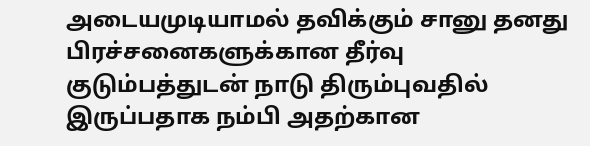அடையமுடியாமல் தவிக்கும் சானு தனது பிரச்சனைகளுக்கான தீர்வு குடும்பத்துடன் நாடு திரும்புவதில் இருப்பதாக நம்பி அதற்கான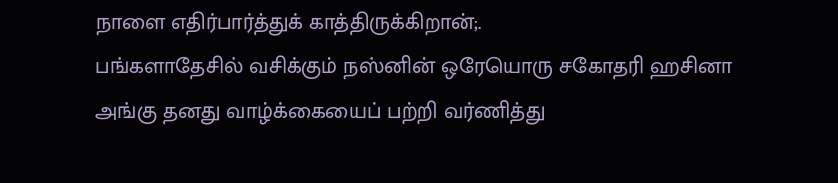நாளை எதிர்பார்த்துக் காத்திருக்கிறான்;.
பங்களாதேசில் வசிக்கும் நஸ்னின் ஒரேயொரு சகோதரி ஹசினா அங்கு தனது வாழ்க்கையைப் பற்றி வர்ணித்து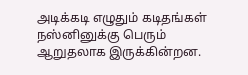அடிக்கடி எழுதும் கடிதங்கள் நஸ்னினுக்கு பெரும் ஆறுதலாக இருக்கின்றன.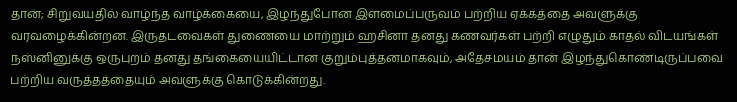தான்; சிறுவயதில் வாழ்ந்த வாழ்க்கையை, இழந்துபோன இளமைப்பருவம் பற்றிய ஏக்கத்தை அவளுக்கு வரவழைக்கின்றன. இருதடவைகள் துணையை மாற்றும் ஹசினா தனது கணவர்கள் பற்றி எழுதும் காதல் விடயங்கள் நஸ்னினுக்கு ஒருபுறம் தனது தங்கையையிட்டான குறும்புத்தனமாகவும், அதேசமயம் தான் இழந்துகொண்டிருப்பவை பற்றிய வருத்தத்தையும் அவளுக்கு கொடுக்கின்றது.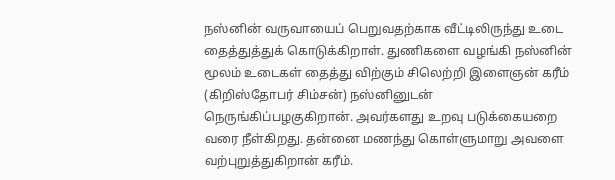நஸ்னின் வருவாயைப் பெறுவதற்காக வீட்டிலிருந்து உடை தைத்துத்துக் கொடுக்கிறாள். துணிகளை வழங்கி நஸ்னின் மூலம் உடைகள் தைத்து விற்கும் சிலெற்றி இளைஞன் கரீம் (கிறிஸ்தோபர் சிம்சன்) நஸ்னினுடன் நெருங்கிப்பழகுகிறான். அவர்களது உறவு படுக்கையறை வரை நீள்கிறது. தன்னை மணந்து கொள்ளுமாறு அவளை வற்புறுத்துகிறான் கரீம்.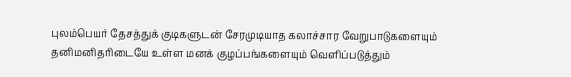புலம்பெயர் தேசத்துக் குடிகளுடன் சேரமுடியாத கலாச்சார வேறுபாடுகளையும் தனிமனிதரிடையே உள்ள மனக் குழப்பங்களையும் வெளிப்படுத்தும்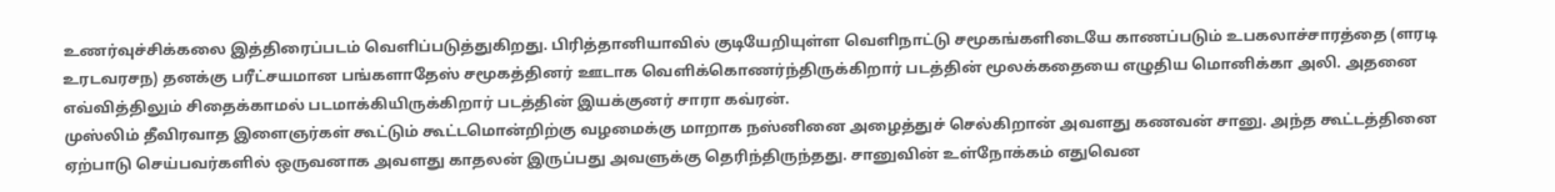உணர்வுச்சிக்கலை இத்திரைப்படம் வெளிப்படுத்துகிறது. பிரித்தானியாவில் குடியேறியுள்ள வெளிநாட்டு சமூகங்களிடையே காணப்படும் உபகலாச்சாரத்தை (ளரடி உரடவரசந) தனக்கு பரீட்சயமான பங்களாதேஸ் சமூகத்தினர் ஊடாக வெளிக்கொணர்ந்திருக்கிறார் படத்தின் மூலக்கதையை எழுதிய மொனிக்கா அலி. அதனை எவ்வித்திலும் சிதைக்காமல் படமாக்கியிருக்கிறார் படத்தின் இயக்குனர் சாரா கவ்ரன்.
முஸ்லிம் தீவிரவாத இளைஞர்கள் கூட்டும் கூட்டமொன்றிற்கு வழமைக்கு மாறாக நஸ்னினை அழைத்துச் செல்கிறான் அவளது கணவன் சானு. அந்த கூட்டத்தினை ஏற்பாடு செய்பவர்களில் ஒருவனாக அவளது காதலன் இருப்பது அவளுக்கு தெரிந்திருந்தது. சானுவின் உள்நோக்கம் எதுவென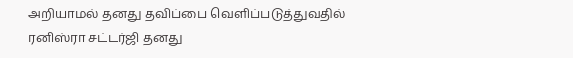அறியாமல் தனது தவிப்பை வெளிப்படுத்துவதில் ரனிஸ்ரா சட்டர்ஜி தனது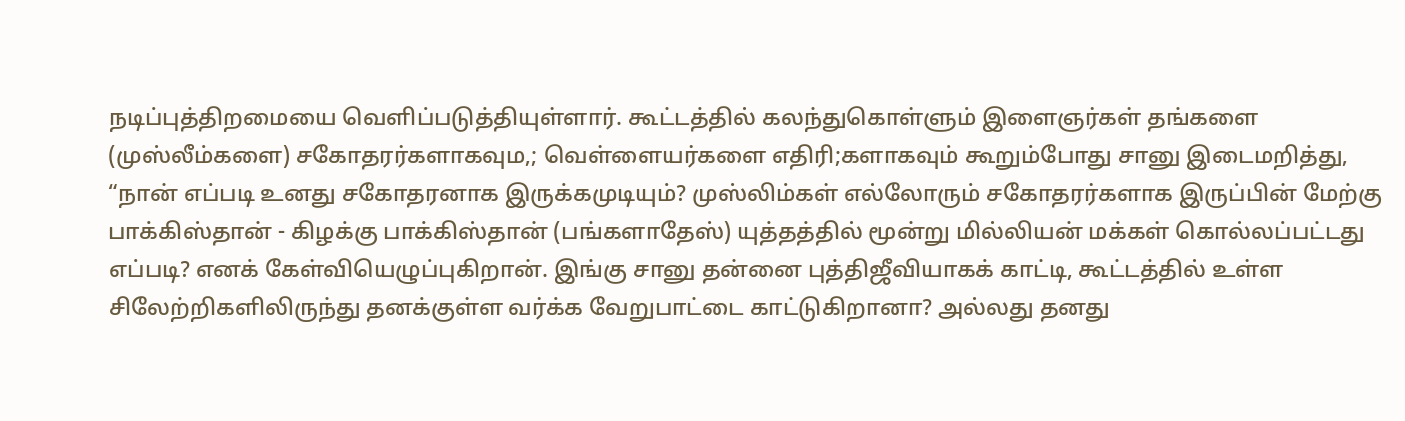நடிப்புத்திறமையை வெளிப்படுத்தியுள்ளார். கூட்டத்தில் கலந்துகொள்ளும் இளைஞர்கள் தங்களை (முஸ்லீம்களை) சகோதரர்களாகவும,; வெள்ளையர்களை எதிரி;களாகவும் கூறும்போது சானு இடைமறித்து, “நான் எப்படி உனது சகோதரனாக இருக்கமுடியும்? முஸ்லிம்கள் எல்லோரும் சகோதரர்களாக இருப்பின் மேற்கு பாக்கிஸ்தான் - கிழக்கு பாக்கிஸ்தான் (பங்களாதேஸ்) யுத்தத்தில் மூன்று மில்லியன் மக்கள் கொல்லப்பட்டது எப்படி? எனக் கேள்வியெழுப்புகிறான். இங்கு சானு தன்னை புத்திஜீவியாகக் காட்டி, கூட்டத்தில் உள்ள சிலேற்றிகளிலிருந்து தனக்குள்ள வர்க்க வேறுபாட்டை காட்டுகிறானா? அல்லது தனது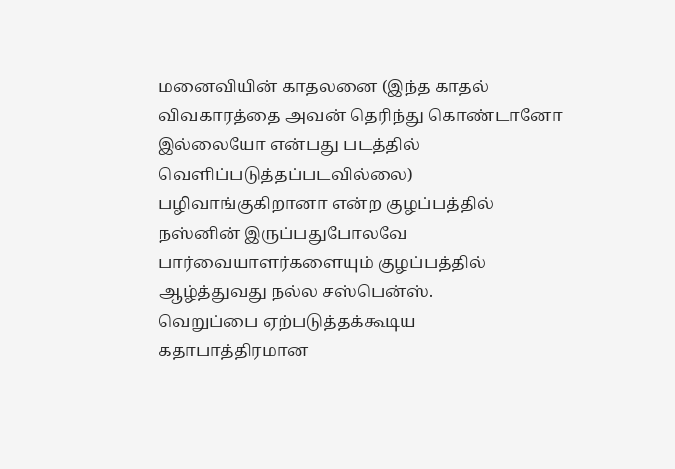மனைவியின் காதலனை (இந்த காதல் விவகாரத்தை அவன் தெரிந்து கொண்டானோ இல்லையோ என்பது படத்தில் வெளிப்படுத்தப்படவில்லை) பழிவாங்குகிறானா என்ற குழப்பத்தில் நஸ்னின் இருப்பதுபோலவே பார்வையாளர்களையும் குழப்பத்தில் ஆழ்த்துவது நல்ல சஸ்பென்ஸ்.
வெறுப்பை ஏற்படுத்தக்கூடிய கதாபாத்திரமான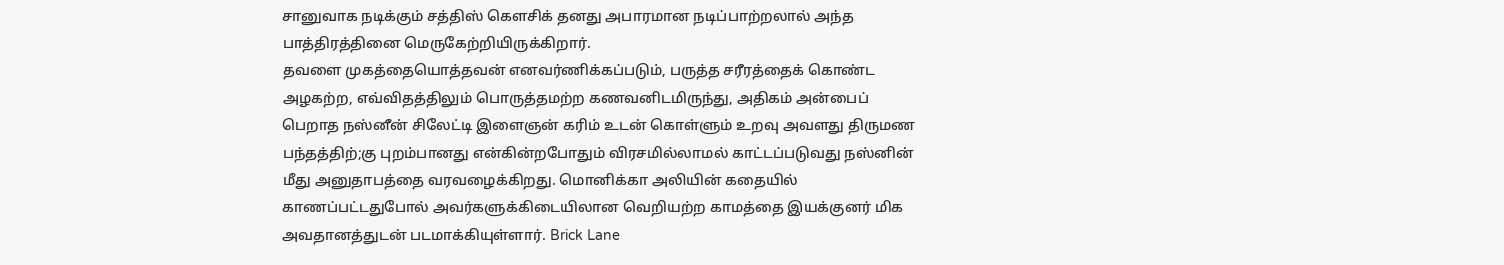சானுவாக நடிக்கும் சத்திஸ் கௌசிக் தனது அபாரமான நடிப்பாற்றலால் அந்த பாத்திரத்தினை மெருகேற்றியிருக்கிறார்.
தவளை முகத்தையொத்தவன் எனவர்ணிக்கப்படும், பருத்த சரீரத்தைக் கொண்ட அழகற்ற, எவ்விதத்திலும் பொருத்தமற்ற கணவனிடமிருந்து, அதிகம் அன்பைப் பெறாத நஸ்னீன் சிலேட்டி இளைஞன் கரிம் உடன் கொள்ளும் உறவு அவளது திருமண பந்தத்திற்;கு புறம்பானது என்கின்றபோதும் விரசமில்லாமல் காட்டப்படுவது நஸ்னின் மீது அனுதாபத்தை வரவழைக்கிறது. மொனிக்கா அலியின் கதையில் காணப்பட்டதுபோல் அவர்களுக்கிடையிலான வெறியற்ற காமத்தை இயக்குனர் மிக அவதானத்துடன் படமாக்கியுள்ளார். Brick Lane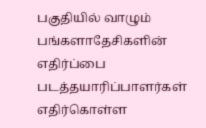பகுதியில் வாழும் பங்களாதேசிகளின் எதிர்ப்பை படத்தயாரிப்பாளர்கள் எதிர்கொள்ள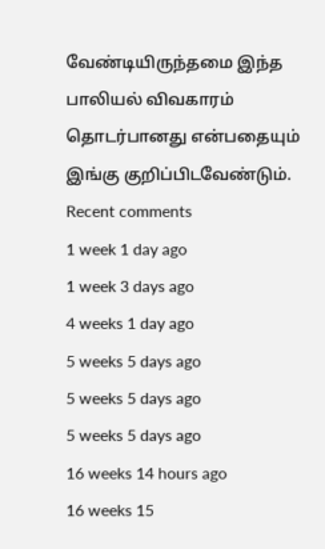வேண்டியிருந்தமை இந்த பாலியல் விவகாரம் தொடர்பானது என்பதையும் இங்கு குறிப்பிடவேண்டும்.
Recent comments
1 week 1 day ago
1 week 3 days ago
4 weeks 1 day ago
5 weeks 5 days ago
5 weeks 5 days ago
5 weeks 5 days ago
16 weeks 14 hours ago
16 weeks 15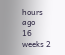hours ago
16 weeks 2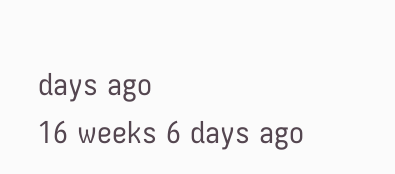days ago
16 weeks 6 days ago